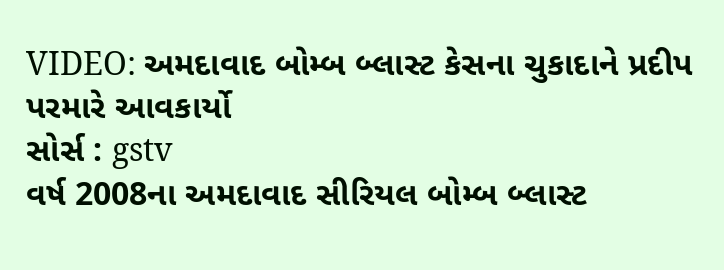VIDEO: અમદાવાદ બોમ્બ બ્લાસ્ટ કેસના ચુકાદાને પ્રદીપ પરમારે આવકાર્યો
સોર્સ : gstv
વર્ષ 2008ના અમદાવાદ સીરિયલ બોમ્બ બ્લાસ્ટ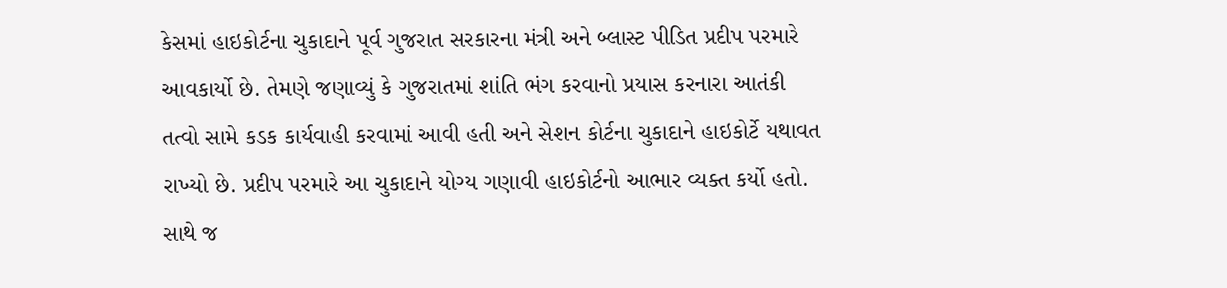કેસમાં હાઇકોર્ટના ચુકાદાને પૂર્વ ગુજરાત સરકારના મંત્રી અને બ્લાસ્ટ પીડિત પ્રદીપ પરમારે આવકાર્યો છે. તેમણે જણાવ્યું કે ગુજરાતમાં શાંતિ ભંગ કરવાનો પ્રયાસ કરનારા આતંકી તત્વો સામે કડક કાર્યવાહી કરવામાં આવી હતી અને સેશન કોર્ટના ચુકાદાને હાઇકોર્ટે યથાવત રાખ્યો છે. પ્રદીપ પરમારે આ ચુકાદાને યોગ્ય ગણાવી હાઇકોર્ટનો આભાર વ્યક્ત કર્યો હતો. સાથે જ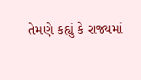તેમણે કહ્યું કે રાજ્યમાં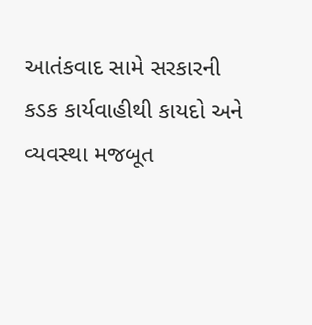આતંકવાદ સામે સરકારની કડક કાર્યવાહીથી કાયદો અને વ્યવસ્થા મજબૂત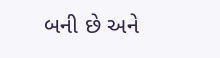બની છે અને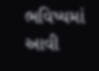ભવિષ્યમાં આવી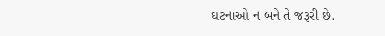ઘટનાઓ ન બને તે જરૂરી છે.